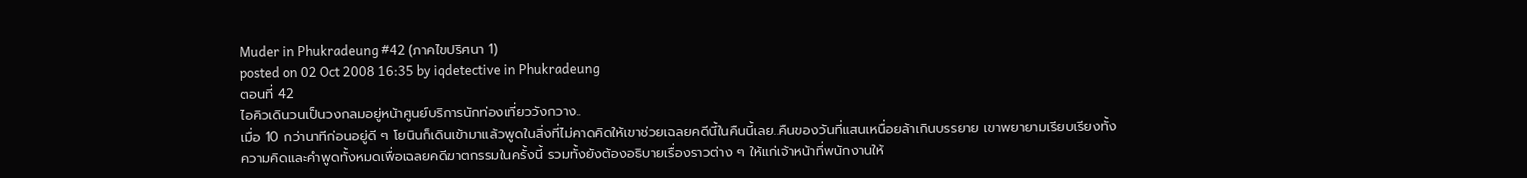Muder in Phukradeung #42 (ภาคไขปริศนา 1)
posted on 02 Oct 2008 16:35 by iqdetective in Phukradeung
ตอนที่ 42
ไอคิวเดินวนเป็นวงกลมอยู่หน้าศูนย์บริการนักท่องเที่ยววังกวาง..
เมื่อ 10 กว่านาทีก่อนอยู่ดี ๆ โยนินก็เดินเข้ามาแล้วพูดในสิ่งที่ไม่คาดคิดให้เขาช่วยเฉลยคดีนี้ในคืนนี้เลย..คืนของวันที่แสนเหนื่อยล้าเกินบรรยาย เขาพยายามเรียบเรียงทั้งความคิดและคำพูดทั้งหมดเพื่อเฉลยคดีฆาตกรรมในครั้งนี้ รวมทั้งยังต้องอธิบายเรื่องราวต่าง ๆ ให้แก่เจ้าหน้าที่พนักงานให้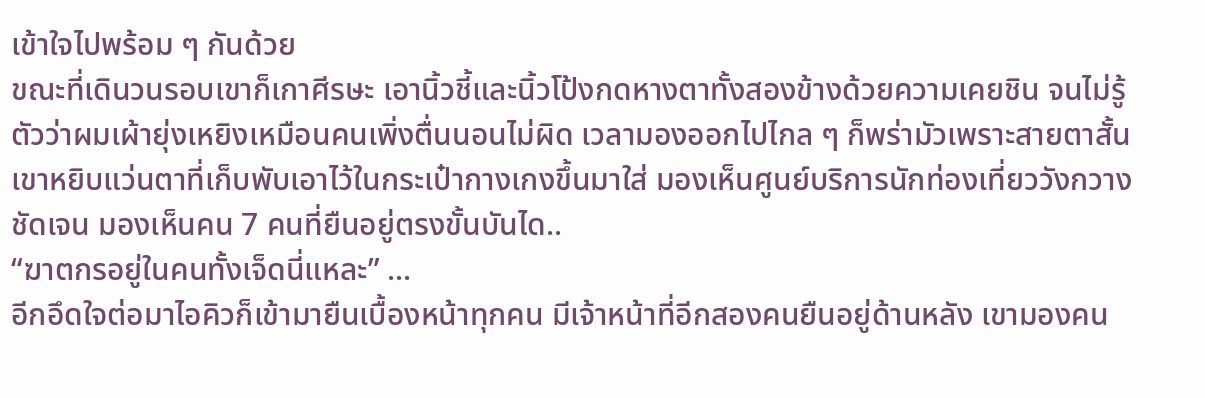เข้าใจไปพร้อม ๆ กันด้วย
ขณะที่เดินวนรอบเขาก็เกาศีรษะ เอานิ้วชี้และนิ้วโป้งกดหางตาทั้งสองข้างด้วยความเคยชิน จนไม่รู้ตัวว่าผมเผ้ายุ่งเหยิงเหมือนคนเพิ่งตื่นนอนไม่ผิด เวลามองออกไปไกล ๆ ก็พร่ามัวเพราะสายตาสั้น
เขาหยิบแว่นตาที่เก็บพับเอาไว้ในกระเป๋ากางเกงขึ้นมาใส่ มองเห็นศูนย์บริการนักท่องเที่ยววังกวางชัดเจน มองเห็นคน 7 คนที่ยืนอยู่ตรงขั้นบันได..
“ฆาตกรอยู่ในคนทั้งเจ็ดนี่แหละ” ...
อีกอึดใจต่อมาไอคิวก็เข้ามายืนเบื้องหน้าทุกคน มีเจ้าหน้าที่อีกสองคนยืนอยู่ด้านหลัง เขามองคน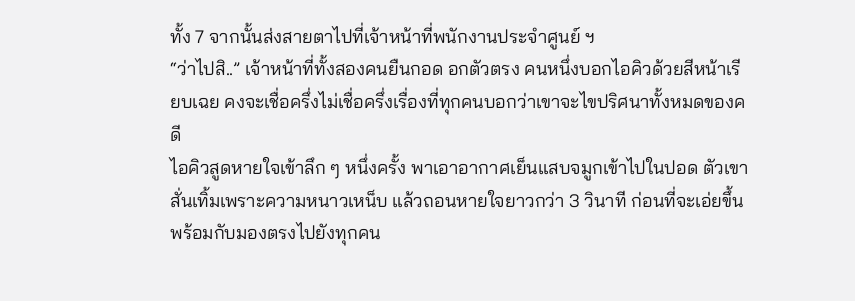ทั้ง 7 จากนั้นส่งสายตาไปที่เจ้าหน้าที่พนักงานประจำศูนย์ ฯ
“ว่าไปสิ..” เจ้าหน้าที่ทั้งสองคนยืนกอด อกตัวตรง คนหนึ่งบอกไอคิวด้วยสีหน้าเรียบเฉย คงจะเชื่อครึ่งไม่เชื่อครึ่งเรื่องที่ทุกคนบอกว่าเขาจะไขปริศนาทั้งหมดของคดี
ไอคิวสูดหายใจเข้าลึก ๆ หนึ่งครั้ง พาเอาอากาศเย็นแสบจมูกเข้าไปในปอด ตัวเขาสั่นเทิ้มเพราะความหนาวเหน็บ แล้วถอนหายใจยาวกว่า 3 วินาที ก่อนที่จะเอ่ยขึ้น พร้อมกับมองตรงไปยังทุกคน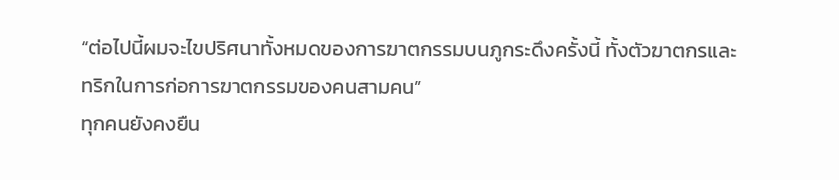“ต่อไปนี้ผมจะไขปริศนาทั้งหมดของการฆาตกรรมบนภูกระดึงครั้งนี้ ทั้งตัวฆาตกรและทริกในการก่อการฆาตกรรมของคนสามคน”
ทุกคนยังคงยืน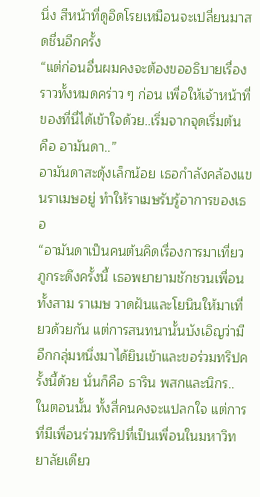นิ่ง สีหน้าที่ดูอิดโรยเหมือนจะเปลี่ยนมาสดชื่นอีกครั้ง
“แต่ก่อนอื่นผมคงจะต้องขออธิบายเรื่องราวทั้งหมดคร่าว ๆ ก่อน เพื่อให้เจ้าหน้าที่ของที่นี่ได้เข้าใจด้วย..เริ่มจากจุดเริ่มต้น คือ อามันดา..”
อามันดาสะดุ้งเล็กน้อย เธอกำลังคล้องแขนราเมษอยู่ ทำให้ราเมษรับรู้อาการของเธอ
“อามันดาเป็นคนต้นคิดเรื่องการมาเที่ยวภูกระดึงครั้งนี้ เธอพยายามชักชวนเพื่อนทั้งสาม ราเมษ วาดฝันและโยนินให้มาเที่ยวด้วยกัน แต่การสนทนานั้นบังเอิญว่ามีอีกกลุ่มหนึ่งมาได้ยินเข้าและขอร่วมทริปครั้งนี้ด้วย นั่นก็คือ ธาริน พสกและนิกร..
ในตอนนั้น ทั้งสี่คนคงจะแปลกใจ แต่การที่มีเพื่อนร่วมทริปที่เป็นเพื่อนในมหาวิทยาลัยเดียว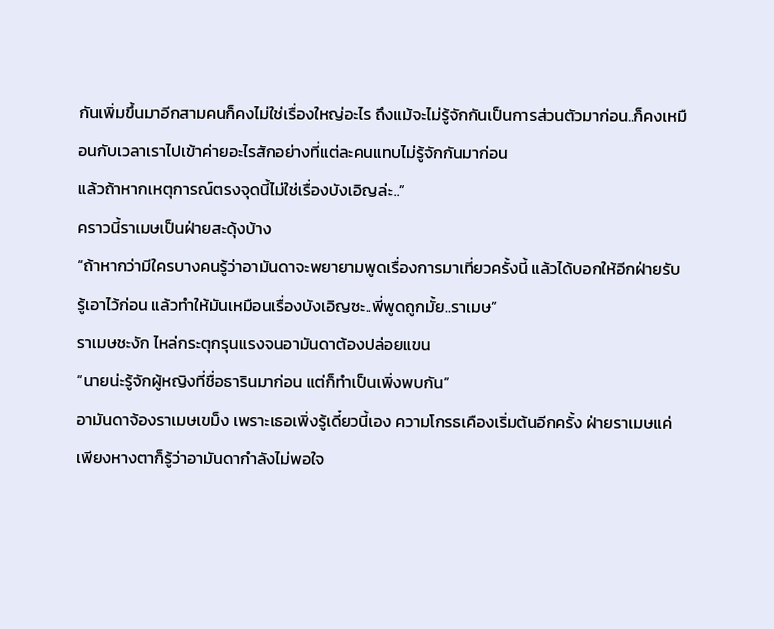กันเพิ่มขึ้นมาอีกสามคนก็คงไม่ใช่เรื่องใหญ่อะไร ถึงแม้จะไม่รู้จักกันเป็นการส่วนตัวมาก่อน..ก็คงเหมือนกับเวลาเราไปเข้าค่ายอะไรสักอย่างที่แต่ละคนแทบไม่รู้จักกันมาก่อน
แล้วถ้าหากเหตุการณ์ตรงจุดนี้ไม่ใช่เรื่องบังเอิญล่ะ..”
คราวนี้ราเมษเป็นฝ่ายสะดุ้งบ้าง
“ถ้าหากว่ามีใครบางคนรู้ว่าอามันดาจะพยายามพูดเรื่องการมาเที่ยวครั้งนี้ แล้วได้บอกให้อีกฝ่ายรับรู้เอาไว้ก่อน แล้วทำให้มันเหมือนเรื่องบังเอิญซะ..พี่พูดถูกมั้ย..ราเมษ”
ราเมษชะงัก ไหล่กระตุกรุนแรงจนอามันดาต้องปล่อยแขน
“นายน่ะรู้จักผู้หญิงที่ชื่อธารินมาก่อน แต่ก็ทำเป็นเพิ่งพบกัน”
อามันดาจ้องราเมษเขม็ง เพราะเธอเพิ่งรู้เดี๋ยวนี้เอง ความโกรธเคืองเริ่มต้นอีกครั้ง ฝ่ายราเมษแค่เพียงหางตาก็รู้ว่าอามันดากำลังไม่พอใจ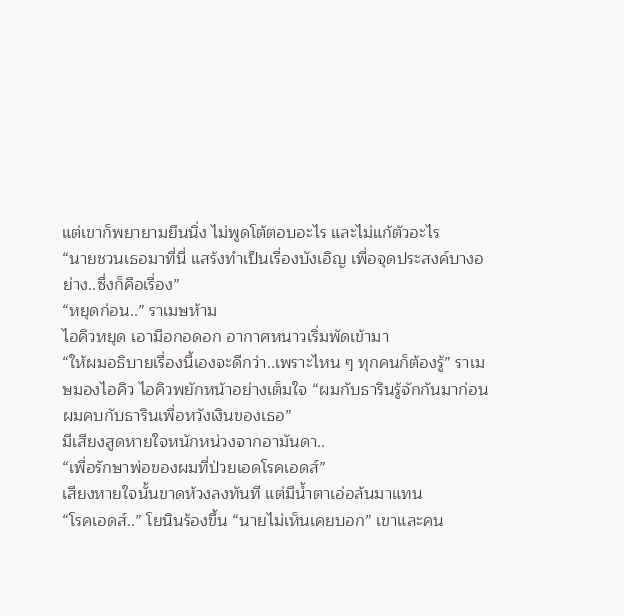แต่เขาก็พยายามยืนนิ่ง ไม่พูดโต้ตอบอะไร และไม่แก้ตัวอะไร
“นายชวนเธอมาที่นี่ แสร้งทำเป็นเรื่องบังเอิญ เพื่อจุดประสงค์บางอย่าง..ซึ่งก็คือเรื่อง”
“หยุดก่อน..” ราเมษห้าม
ไอคิวหยุด เอามือกอดอก อากาศหนาวเริ่มพัดเข้ามา
“ให้ผมอธิบายเรื่องนี้เองจะดีกว่า..เพราะไหน ๆ ทุกคนก็ต้องรู้” ราเมษมองไอคิว ไอคิวพยักหน้าอย่างเต็มใจ “ผมกับธารินรู้จักกันมาก่อน ผมคบกับธารินเพื่อหวังเงินของเธอ”
มีเสียงสูดหายใจหนักหน่วงจากอามันดา..
“เพื่อรักษาพ่อของผมที่ป่วยเอดโรคเอดส์”
เสียงหายใจนั้นขาดห้วงลงทันที แต่มีน้ำตาเอ่อล้นมาแทน
“โรคเอดส์..” โยนินร้องขึ้น “นายไม่เห็นเคยบอก” เขาและคน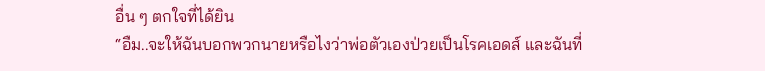อื่น ๆ ตกใจที่ได้ยิน
“อืม..จะให้ฉันบอกพวกนายหรือไงว่าพ่อตัวเองป่วยเป็นโรคเอดส์ และฉันที่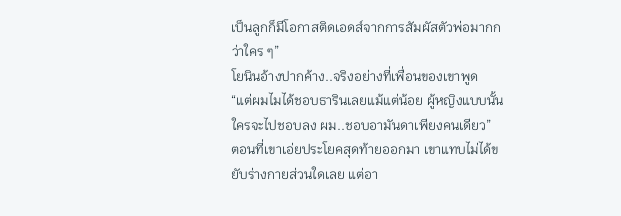เป็นลูกก็มีโอกาสติดเอดส์จากการสัมผัสตัวพ่อมากกว่าใคร ๆ”
โยนินอ้างปากค้าง..จริงอย่างที่เพื่อนของเขาพูด
“แต่ผมไมได้ชอบธารินเลยแม้แต่น้อย ผู้หญิงแบบนั้นใครจะไปชอบลง ผม..ชอบอามันดาเพียงคนเดียว”
ตอนที่เขาเอ่ยประโยคสุดท้ายออกมา เขาแทบไม่ได้ขยับร่างกายส่วนใดเลย แต่อา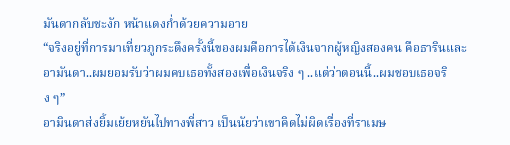มันดากลับชะงัก หน้าแดงก่ำด้วยความอาย
“จริงอยู่ที่การมาเที่ยวภูกระดึงครั้งนี้ของผมคือการได้เงินจากผู้หญิงสองคน คือธารินและอามันดา..ผมยอมรับว่าผมคบเธอทั้งสองเพื่อเงินจริง ๆ ..แต่ว่าตอนนี้..ผมชอบเธอจริง ๆ”
อามินดาส่งยิ้มเย้ยหยันไปทางพี่สาว เป็นนัยว่าเขาคิดไม่ผิดเรื่องที่ราเมษ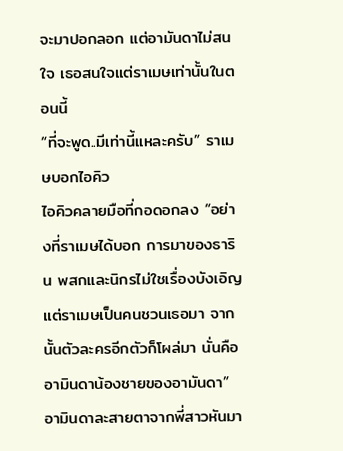จะมาปอกลอก แต่อามันดาไม่สนใจ เธอสนใจแต่ราเมษเท่านั้นในตอนนี้
“ที่จะพูด..มีเท่านี้แหละครับ” ราเมษบอกไอคิว
ไอคิวคลายมือที่กอดอกลง “อย่างที่ราเมษได้บอก การมาของธาริน พสกและนิกรไม่ใชเรื่องบังเอิญ แต่ราเมษเป็นคนชวนเธอมา จากนั้นตัวละครอีกตัวก็โผล่มา นั่นคือ อามินดาน้องชายของอามันดา”
อามินดาละสายตาจากพี่สาวหันมา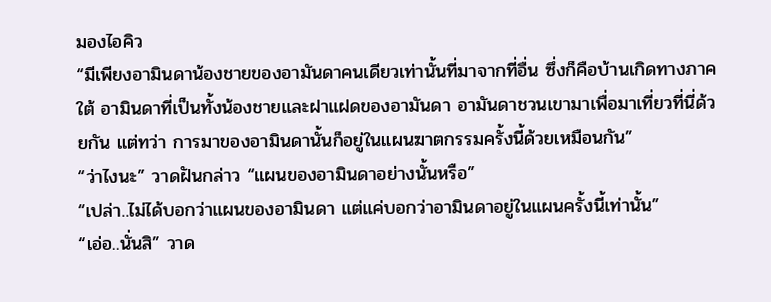มองไอคิว
“มีเพียงอามินดาน้องชายของอามันดาคนเดียวเท่านั้นที่มาจากที่อื่น ซึ่งก็คือบ้านเกิดทางภาคใต้ อามินดาที่เป็นทั้งน้องชายและฝาแฝดของอามันดา อามันดาชวนเขามาเพื่อมาเที่ยวที่นี่ด้วยกัน แต่ทว่า การมาของอามินดานั้นก็อยู่ในแผนฆาตกรรมครั้งนี้ด้วยเหมือนกัน”
“ว่าไงนะ” วาดฝันกล่าว “แผนของอามินดาอย่างนั้นหรือ”
“เปล่า..ไม่ได้บอกว่าแผนของอามินดา แต่แค่บอกว่าอามินดาอยู่ในแผนครั้งนี้เท่านั้น”
“เอ่อ..นั่นสิ” วาด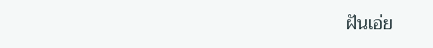ฝันเอ่ย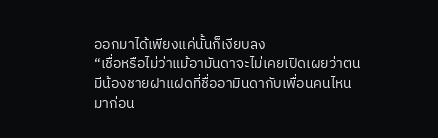ออกมาได้เพียงแค่นั้นก็เงียบลง
“เชื่อหรือไม่ว่าแม้อามันดาจะไม่เคยเปิดเผยว่าตนมีน้องชายฝาแฝดที่ชื่ออามินดากับเพื่อนคนไหนมาก่อน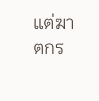แต่ฆาตกร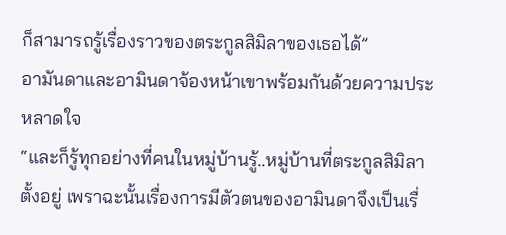ก็สามารถรู้เรื่องราวของตระกูลสิมิลาของเธอได้”
อามันดาและอามินดาจ้องหน้าเขาพร้อมกันด้วยความประหลาดใจ
“และก็รู้ทุกอย่างที่คนในหมู่บ้านรู้..หมู่บ้านที่ตระกูลสิมิลาตั้งอยู่ เพราฉะนั้นเรื่องการมีตัวตนของอามินดาจึงเป็นเรื่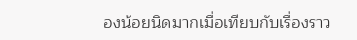องน้อยนิดมากเมื่อเทียบกับเรื่องราว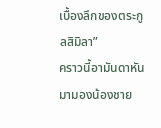เบื้องลึกของตระกูลสิมิลา”
คราวนี้อามันดาหันมามองน้องชาย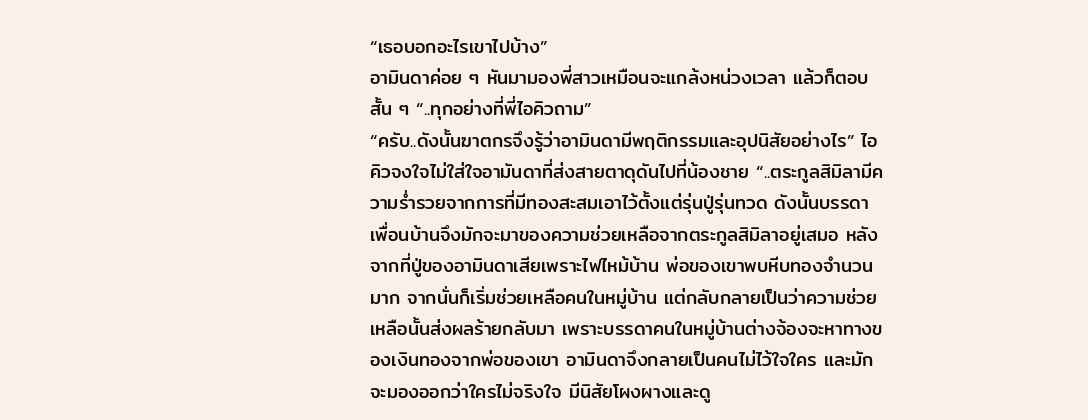“เธอบอกอะไรเขาไปบ้าง”
อามินดาค่อย ๆ หันมามองพี่สาวเหมือนจะแกล้งหน่วงเวลา แล้วก็ตอบสั้น ๆ “..ทุกอย่างที่พี่ไอคิวถาม”
“ครับ..ดังนั้นฆาตกรจึงรู้ว่าอามินดามีพฤติกรรมและอุปนิสัยอย่างไร” ไอคิวจงใจไม่ใส่ใจอามันดาที่ส่งสายตาดุดันไปที่น้องชาย “..ตระกูลสิมิลามีความร่ำรวยจากการที่มีทองสะสมเอาไว้ตั้งแต่รุ่นปู่รุ่นทวด ดังนั้นบรรดาเพื่อนบ้านจึงมักจะมาของความช่วยเหลือจากตระกูลสิมิลาอยู่เสมอ หลังจากที่ปู่ของอามินดาเสียเพราะไฟไหม้บ้าน พ่อของเขาพบหีบทองจำนวนมาก จากนั่นก็เริ่มช่วยเหลือคนในหมู่บ้าน แต่กลับกลายเป็นว่าความช่วยเหลือนั้นส่งผลร้ายกลับมา เพราะบรรดาคนในหมู่บ้านต่างจ้องจะหาทางของเงินทองจากพ่อของเขา อามินดาจึงกลายเป็นคนไม่ไว้ใจใคร และมักจะมองออกว่าใครไม่จริงใจ มีนิสัยโผงผางและดู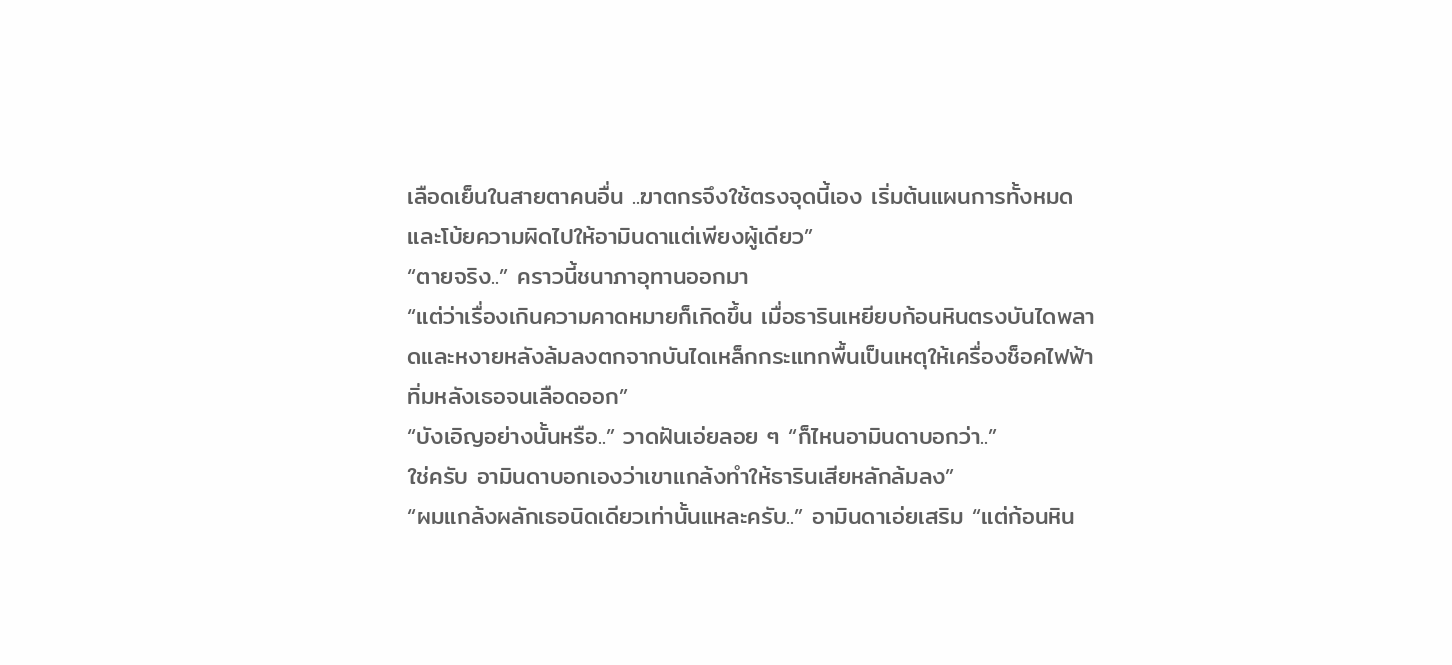เลือดเย็นในสายตาคนอื่น ..ฆาตกรจึงใช้ตรงจุดนี้เอง เริ่มต้นแผนการทั้งหมดและโบ้ยความผิดไปให้อามินดาแต่เพียงผู้เดียว”
“ตายจริง..” คราวนี้ชนาภาอุทานออกมา
“แต่ว่าเรื่องเกินความคาดหมายก็เกิดขึ้น เมื่อธารินเหยียบก้อนหินตรงบันไดพลาดและหงายหลังล้มลงตกจากบันไดเหล็กกระแทกพื้นเป็นเหตุให้เครื่องช็อคไฟฟ้าทิ่มหลังเธอจนเลือดออก”
“บังเอิญอย่างนั้นหรือ..” วาดฝันเอ่ยลอย ๆ “ก็ไหนอามินดาบอกว่า..”
ใช่ครับ อามินดาบอกเองว่าเขาแกล้งทำให้ธารินเสียหลักล้มลง”
“ผมแกล้งผลักเธอนิดเดียวเท่านั้นแหละครับ..” อามินดาเอ่ยเสริม “แต่ก้อนหิน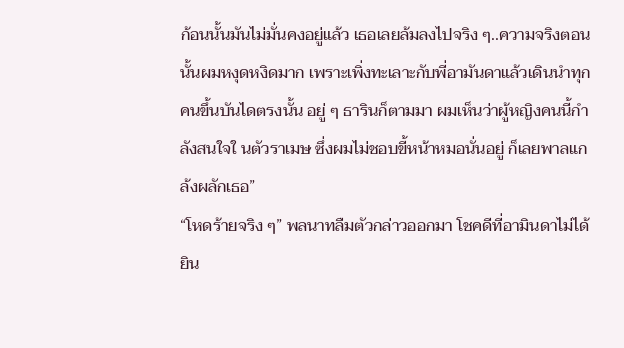ก้อนนั้นมันไม่มั่นคงอยู่แล้ว เธอเลยล้มลงไปจริง ๆ..ความจริงตอนนั้นผมหงุดหงิดมาก เพราะเพิ่งทะเลาะกับพี่อามันดาแล้วเดินนำทุกคนขึ้นบันไดตรงนั้น อยู่ ๆ ธารินก็ตามมา ผมเห็นว่าผู้หญิงคนนี้กำลังสนใจใ นตัวราเมษ ซึ่งผมไม่ชอบขี้หน้าหมอนั่นอยู่ ก็เลยพาลแกล้งผลักเธอ”
“โหดร้ายจริง ๆ” พลนาทลืมตัวกล่าวออกมา โชคดีที่อามินดาไม่ได้ยิน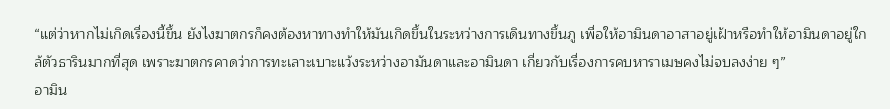“แต่ว่าหากไม่เกิดเรื่องนี้ขึ้น ยังไงฆาตกรก็คงต้องหาทางทำให้มันเกิดขึ้นในระหว่างการเดินทางขึ้นภู เพื่อให้อามินดาอาสาอยู่เฝ้าหรือทำให้อามินดาอยู่ใกล้ตัวธารินมากที่สุด เพราะฆาตกรคาดว่าการทะเลาะเบาะแว้งระหว่างอามันดาและอามินดา เกี่ยวกับเรื่องการคบหาราเมษคงไม่จบลงง่าย ๆ”
อามิน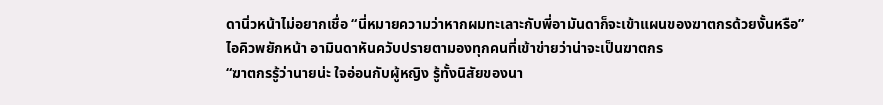ดานิ่วหน้าไม่อยากเชื่อ “นี่หมายความว่าหากผมทะเลาะกับพี่อามันดาก็จะเข้าแผนของฆาตกรด้วยงั้นหรือ”
ไอคิวพยักหน้า อามินดาหันควับปรายตามองทุกคนที่เข้าข่ายว่าน่าจะเป็นฆาตกร
“ฆาตกรรู้ว่านายน่ะ ใจอ่อนกับผู้หญิง รู้ทั้งนิสัยของนา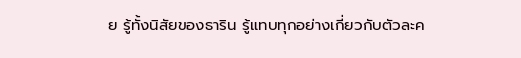ย รู้ทั้งนิสัยของธาริน รู้แทบทุกอย่างเกี่ยวกับตัวละค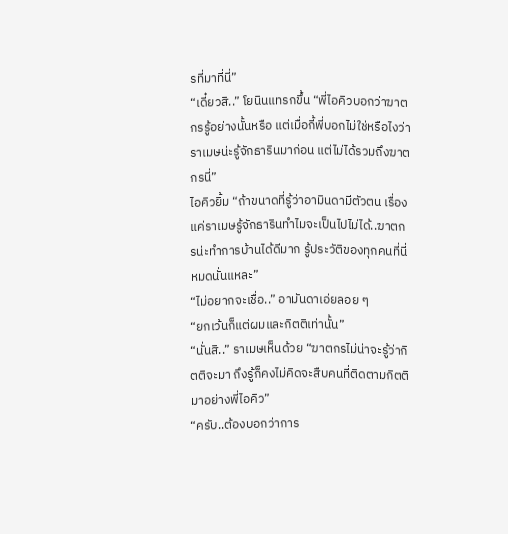รที่มาที่นี่”
“เดี๋ยวสิ..” โยนินแทรกขึ้น “พี่ไอคิวบอกว่าฆาตกรรู้อย่างนั้นหรือ แต่เมื่อกี้พี่บอกไม่ใช่หรือไงว่าราเมษน่ะรู้จักธารินมาก่อน แต่ไม่ได้รวมถึงฆาตกรนี่”
ไอคิวยิ้ม “ถ้าขนาดที่รู้ว่าอามินดามีตัวตน เรื่องแค่ราเมษรู้จักธารินทำไมจะเป็นไปไม่ได้..ฆาตกรน่ะทำการบ้านได้ดีมาก รู้ประวัติของทุกคนที่นี่หมดนั่นแหละ”
“ไม่อยากจะเชื่อ..” อามันดาเอ่ยลอย ๆ
“ยกเว้นก็แต่ผมและกิตติเท่านั้น”
“นั่นสิ..” ราเมษเห็นด้วย “ฆาตกรไม่น่าจะรู้ว่ากิตติจะมา ถึงรู้ก็คงไม่คิดจะสืบคนที่ติดตามกิตติมาอย่างพี่ไอคิว”
“ครับ..ต้องบอกว่าการ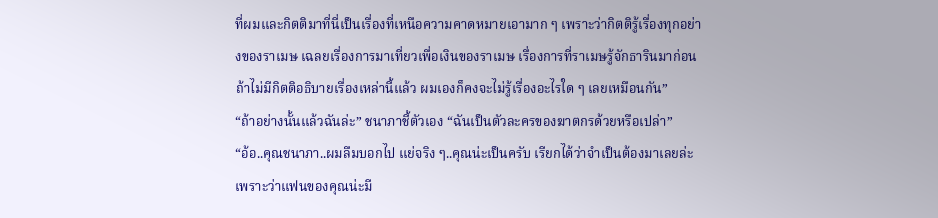ที่ผมและกิตติมาที่นี่เป็นเรื่องที่เหนือความคาดหมายเอามาก ๆ เพราะว่ากิตติรู้เรื่องทุกอย่างของราเมษ เฉลยเรื่องการมาเที่ยวเพื่อเงินของราเมษ เรื่องการที่ราเมษรู้จักธารินมาก่อน ถ้าไม่มีกิตติอธิบายเรื่องเหล่านี้แล้ว ผมเองก็คงจะไม่รู้เรื่องอะไรใด ๆ เลยเหมือนกัน”
“ถ้าอย่างนั้นแล้วฉันล่ะ” ชนาภาชี้ตัวเอง “ฉันเป็นตัวละครของฆาตกรด้วยหรือเปล่า”
“อ้อ..คุณชนาภา..ผมลืมบอกไป แย่จริง ๆ..คุณน่ะเป็นครับ เรียกได้ว่าจำเป็นต้องมาเลยล่ะ เพราะว่าแฟนของคุณน่ะมี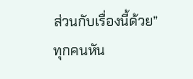ส่วนกับเรื่องนี้ด้วย”
ทุกคนหัน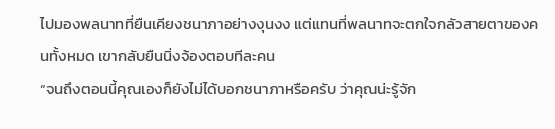ไปมองพลนาทที่ยืนเคียงชนาภาอย่างงุนงง แต่แทนที่พลนาทจะตกใจกลัวสายตาของคนทั้งหมด เขากลับยืนนิ่งจ้องตอบทีละคน
“จนถึงตอนนี้คุณเองก็ยังไม่ได้บอกชนาภาหรือครับ ว่าคุณน่ะรู้จัก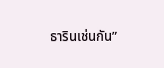ธารินเช่นกัน”